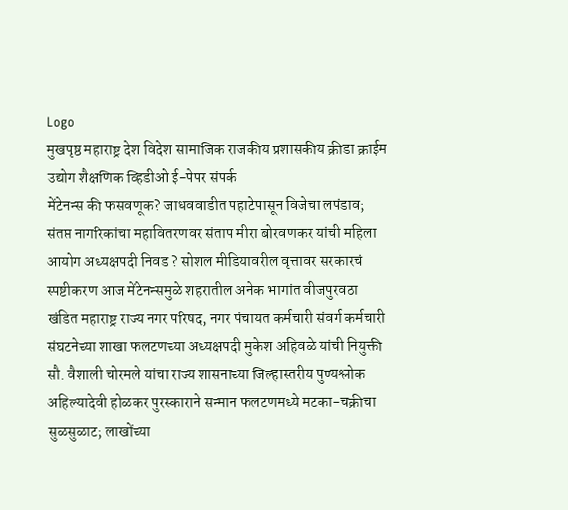Logo
मुखपृष्ठ महाराष्ट्र देश विदेश सामाजिक राजकीय प्रशासकीय क्रीडा क्राईम उद्योग शैक्षणिक व्हिडीओ ई-पेपर संपर्क
मेंटेनन्स की फसवणूक? जाधववाडीत पहाटेपासून विजेचा लपंडाव; संतप्त नागरिकांचा महावितरणवर संताप मीरा बोरवणकर यांची महिला आयोग अध्यक्षपदी निवड ? सोशल मीडियावरील वृत्तावर सरकारचं स्पष्टीकरण आज मेंटेनन्समुळे शहरातील अनेक भागांत वीजपुरवठा खंडित महाराष्ट्र राज्य नगर परिषद, नगर पंचायत कर्मचारी संवर्ग कर्मचारी संघटनेच्या शाखा फलटणच्या अध्यक्षपदी मुकेश अहिवळे यांची नियुक्ती सौ. वैशाली चोरमले यांचा राज्य शासनाच्या जिल्हास्तरीय पुण्यश्लोक अहिल्यादेवी होळकर पुरस्काराने सन्मान फलटणमध्ये मटका-चक्रीचा सुळसुळाट; लाखोंच्या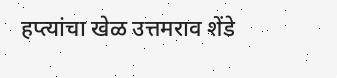हप्त्यांचा खेळ उत्तमराव शेंडे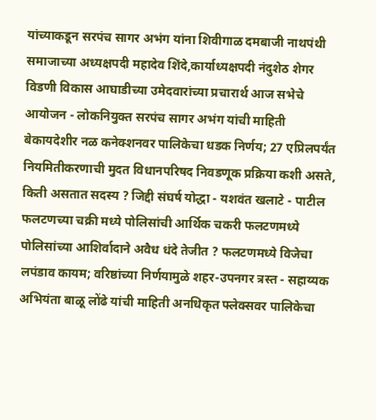यांच्याकडून सरपंच सागर अभंग यांना शिवीगाळ दमबाजी नाथपंथी समाजाच्या अध्यक्षपदी महादेव शिंदे,कार्याध्यक्षपदी नंदुशेठ शेगर विडणी विकास आघाडीच्या उमेदवारांच्या प्रचारार्थ आज सभेचे आयोजन - लोकनियुक्त सरपंच सागर अभंग यांची माहिती बेकायदेशीर नळ कनेक्शनवर पालिकेचा धडक निर्णय; 27 एप्रिलपर्यंत नियमितीकरणाची मुदत विधानपरिषद निवडणूक प्रक्रिया कशी असते, किती असतात सदस्य ? जिद्दी संघर्ष योद्धा - यशवंत खलाटे - पाटील फलटणच्या चक्री मध्ये पोलिसांची आर्थिक चकरी फलटणमध्ये पोलिसांच्या आशिर्वादाने अवैध धंदे तेजीत ? फलटणमध्ये विजेचा लपंडाव कायम; वरिष्ठांच्या निर्णयामुळे शहर-उपनगर त्रस्त - सहाय्यक अभियंता बाळू लोंढे यांची माहिती अनधिकृत फ्लेक्सवर पालिकेचा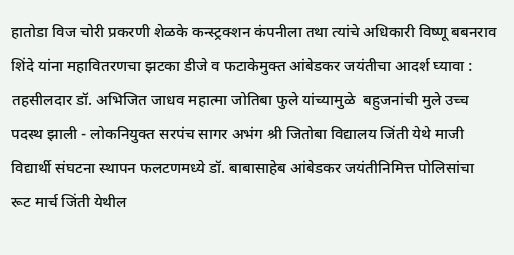हातोडा विज चोरी प्रकरणी शेळके कन्स्ट्रक्शन कंपनीला तथा त्यांचे अधिकारी विष्णू बबनराव शिंदे यांना महावितरणचा झटका डीजे व फटाकेमुक्त आंबेडकर जयंतीचा आदर्श घ्यावा : तहसीलदार डॉ. अभिजित जाधव महात्मा जोतिबा फुले यांच्यामुळे  बहुजनांची मुले उच्च पदस्थ झाली - लोकनियुक्त सरपंच सागर अभंग श्री जितोबा विद्यालय जिंती येथे माजी विद्यार्थी संघटना स्थापन फलटणमध्ये डॉ. बाबासाहेब आंबेडकर जयंतीनिमित्त पोलिसांचा रूट मार्च जिंती येथील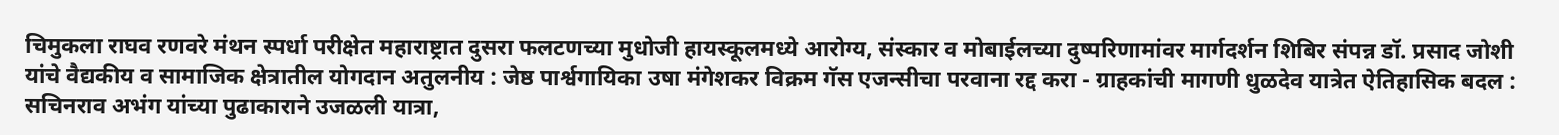चिमुकला राघव रणवरे मंथन स्पर्धा परीक्षेत महाराष्ट्रात दुसरा फलटणच्या मुधोजी हायस्कूलमध्ये आरोग्य, संस्कार व मोबाईलच्या दुष्परिणामांवर मार्गदर्शन शिबिर संपन्न डॉ. प्रसाद जोशी यांचे वैद्यकीय व सामाजिक क्षेत्रातील योगदान अतुलनीय : जेष्ठ पार्श्वगायिका उषा मंगेशकर विक्रम गॅस एजन्सीचा परवाना रद्द करा - ग्राहकांची मागणी धुळदेव यात्रेत ऐतिहासिक बदल : सचिनराव अभंग यांच्या पुढाकाराने उजळली यात्रा,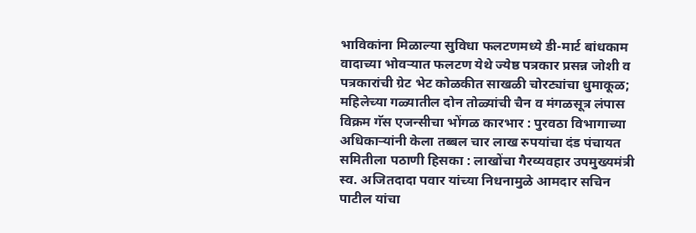भाविकांना मिळाल्या सुविधा फलटणमध्ये डी-मार्ट बांधकाम वादाच्या भोवऱ्यात फलटण येथे ज्येष्ठ पत्रकार प्रसन्न जोशी व पत्रकारांची ग्रेट भेट कोळकीत साखळी चोरट्यांचा धुमाकूळ; महिलेच्या गळ्यातील दोन तोळ्यांची चैन व मंगळसूत्र लंपास विक्रम गॅस एजन्सीचा भोंगळ कारभार : पुरवठा विभागाच्या अधिकाऱ्यांनी केला तब्बल चार लाख रुपयांचा दंड पंचायत समितीला पठाणी हिसका : लाखोंचा गैरव्यवहार उपमुख्यमंत्री स्व. अजितदादा पवार यांच्या निधनामुळे आमदार सचिन पाटील यांचा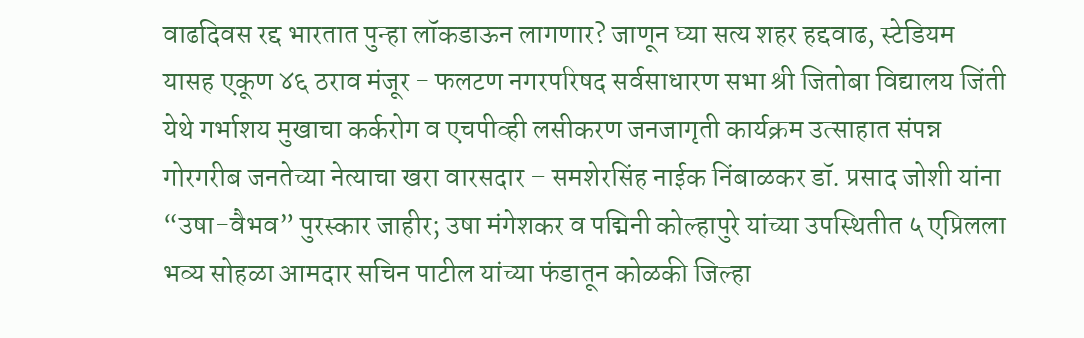वाढदिवस रद्द भारतात पुन्हा लॉकडाऊन लागणार? जाणून घ्या सत्य शहर हद्दवाढ, स्टेडियम यासह एकूण ४६ ठराव मंजूर - फलटण नगरपरिषद सर्वसाधारण सभा श्री जितोबा विद्यालय जिंती येथे गर्भाशय मुखाचा कर्करोग व एचपीव्ही लसीकरण जनजागृती कार्यक्रम उत्साहात संपन्न गोरगरीब जनतेच्या नेत्याचा खरा वारसदार – समशेरसिंह नाईक निंबाळकर डॉ. प्रसाद जोशी यांना “उषा-वैभव” पुरस्कार जाहीर; उषा मंगेशकर व पद्मिनी कोल्हापुरे यांच्या उपस्थितीत ५ एप्रिलला भव्य सोहळा आमदार सचिन पाटील यांच्या फंडातून कोळकी जिल्हा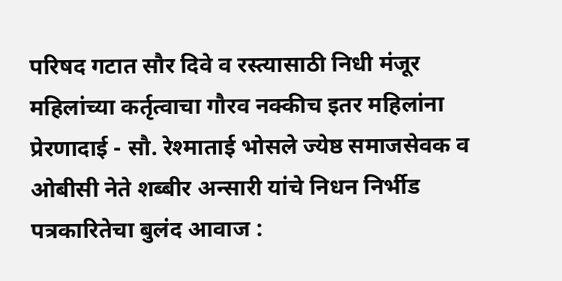परिषद गटात सौर दिवे व रस्त्यासाठी निधी मंजूर महिलांच्या कर्तृत्वाचा गौरव नक्कीच इतर महिलांना प्रेरणादाई - सौ. रेश्माताई भोसले ज्येष्ठ समाजसेवक व ओबीसी नेते शब्बीर अन्सारी यांचे निधन निर्भीड पत्रकारितेचा बुलंद आवाज :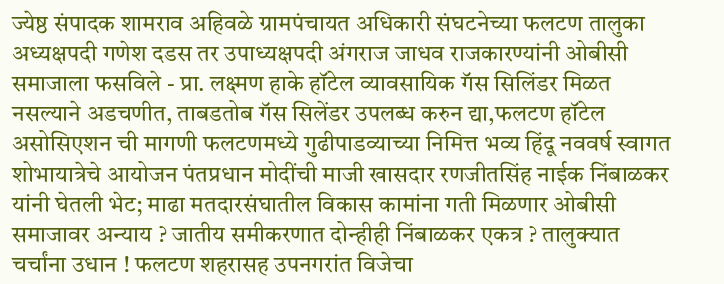ज्येष्ठ संपादक शामराव अहिवळे ग्रामपंचायत अधिकारी संघटनेच्या फलटण तालुका अध्यक्षपदी गणेश दडस तर उपाध्यक्षपदी अंगराज जाधव राजकारण्यांनी ओबीसी समाजाला फसविले - प्रा. लक्ष्मण हाके हॉटेल व्यावसायिक गॅस सिलिंडर मिळत नसल्याने अडचणीत, ताबडतोब गॅस सिलेंडर उपलब्ध करुन द्या,फलटण हॉटेल असोसिएशन ची मागणी फलटणमध्ये गुढीपाडव्याच्या निमित्त भव्य हिंदू नववर्ष स्वागत शोभायात्रेचे आयोजन पंतप्रधान मोदींची माजी खासदार रणजीतसिंह नाईक निंबाळकर यांनी घेतली भेट; माढा मतदारसंघातील विकास कामांना गती मिळणार ओबीसी समाजावर अन्याय ? जातीय समीकरणात दोन्हीही निंबाळकर एकत्र ? तालुक्यात चर्चांना उधान ! फलटण शहरासह उपनगरांत विजेचा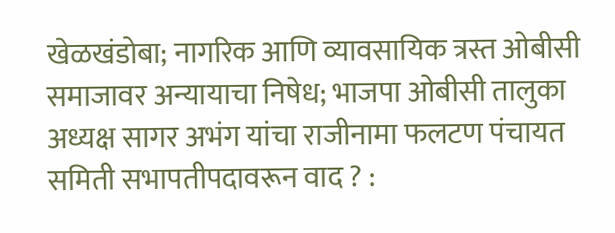खेळखंडोबा; नागरिक आणि व्यावसायिक त्रस्त ओबीसी समाजावर अन्यायाचा निषेध; भाजपा ओबीसी तालुका अध्यक्ष सागर अभंग यांचा राजीनामा फलटण पंचायत समिती सभापतीपदावरून वाद ? :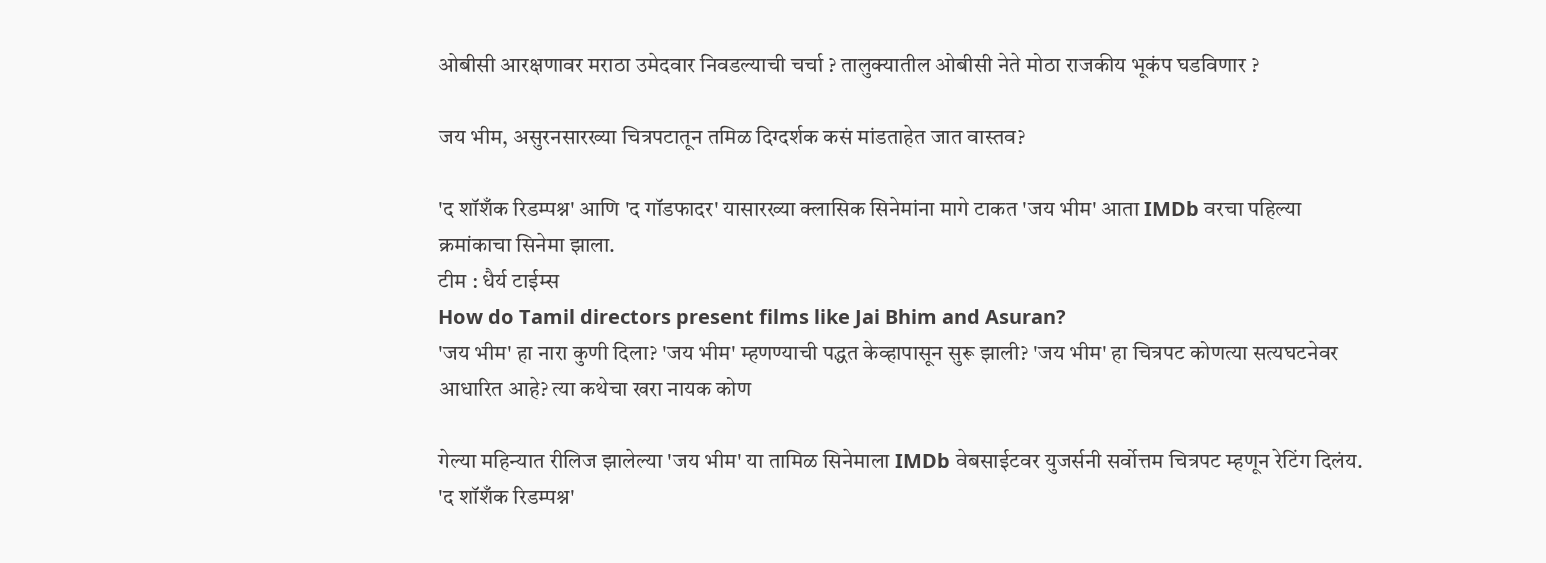ओबीसी आरक्षणावर मराठा उमेदवार निवडल्याची चर्चा ? तालुक्यातील ओबीसी नेते मोठा राजकीय भूकंप घडविणार ?

जय भीम, असुरनसारख्या चित्रपटातून तमिळ दिग्दर्शक कसं मांडताहेत जात वास्तव?

'द शॉशँक रिडम्पश्न' आणि 'द गॉडफादर' यासारख्या क्लासिक सिनेमांना मागे टाकत 'जय भीम' आता IMDb वरचा पहिल्या क्रमांकाचा सिनेमा झाला.
टीम : धैर्य टाईम्स
How do Tamil directors present films like Jai Bhim and Asuran?
'जय भीम' हा नारा कुणी दिला? 'जय भीम' म्हणण्याची पद्धत केव्हापासून सुरू झाली? 'जय भीम' हा चित्रपट कोणत्या सत्यघटनेवर आधारित आहे? त्या कथेचा खरा नायक कोण

गेल्या महिन्यात रीलिज झालेल्या 'जय भीम' या तामिळ सिनेमाला IMDb वेबसाईटवर युजर्सनी सर्वोत्तम चित्रपट म्हणून रेटिंग दिलंय.
'द शॉशँक रिडम्पश्न'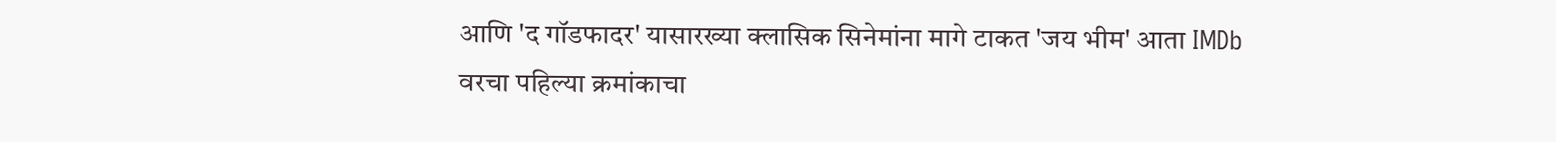आणि 'द गॉडफादर' यासारख्या क्लासिक सिनेमांना मागे टाकत 'जय भीम' आता IMDb वरचा पहिल्या क्रमांकाचा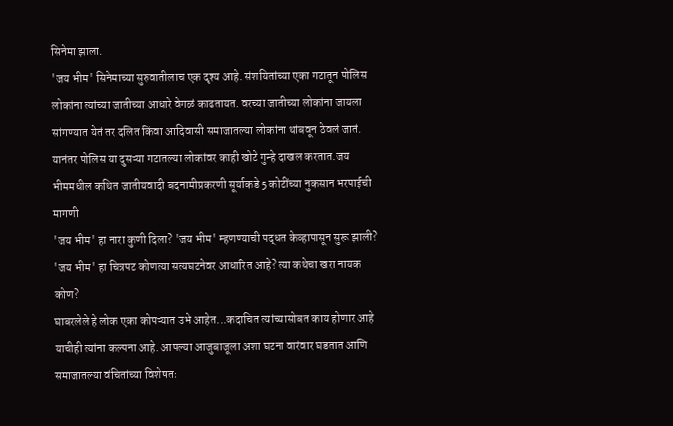सिनेमा झाला.
'जय भीम' सिनेमाच्या सुरुवातीलाच एक दृश्य आहे. संशयितांच्या एका गटातून पोलिस लोकांना त्यांच्या जातीच्या आधारे वेगळं काढतायत. वरच्या जातीच्या लोकांना जायला सांगण्यात येतं तर दलित किंवा आदिवासी समाजातल्या लोकांना थांबवून ठेवलं जातं. यानंतर पोलिस या दुसऱ्या गटातल्या लोकांवर काही खोटे गुन्हे दाखल करतात.जय भीममधील कथित जातीयवादी बदनामीप्रकरणी सूर्याकडे 5 कोटींच्या नुकसान भरपाईची मागणी
'जय भीम' हा नारा कुणी दिला? 'जय भीम' म्हणण्याची पद्धत केव्हापासून सुरू झाली?
'जय भीम' हा चित्रपट कोणत्या सत्यघटनेवर आधारित आहे? त्या कथेचा खरा नायक कोण?
घाबरलेले हे लोक एका कोपऱ्यात उभे आहेत...कदाचित त्यांच्यासोबत काय होणार आहे याचीही त्यांना कल्पना आहे. आपल्या आजुबाजूला अशा घटना वारंवार घडतात आणि समाजातल्या वंचितांच्या विशेषतः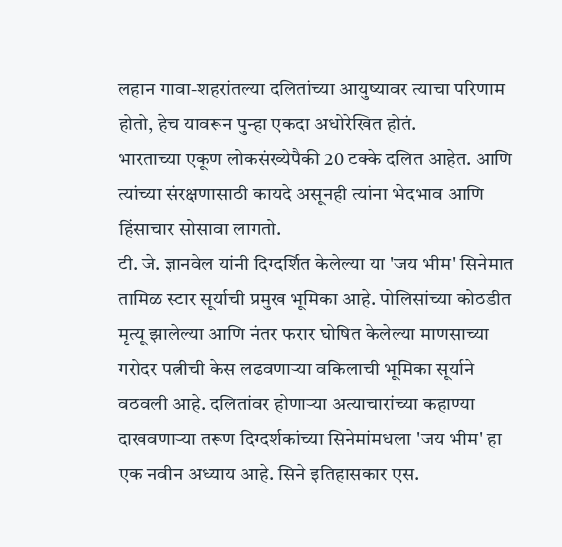लहान गावा-शहरांतल्या दलितांच्या आयुष्यावर त्याचा परिणाम होतो, हेच यावरून पुन्हा एकदा अधोरेखित होतं.
भारताच्या एकूण लोकसंख्येपैकी 20 टक्के दलित आहेत. आणि त्यांच्या संरक्षणासाठी कायदे असूनही त्यांना भेदभाव आणि हिंसाचार सोसावा लागतो.
टी. जे. ज्ञानवेल यांनी दिग्दर्शित केलेल्या या 'जय भीम' सिनेमात तामिळ स्टार सूर्याची प्रमुख भूमिका आहे. पोलिसांच्या कोठडीत मृत्यू झालेल्या आणि नंतर फरार घोषित केलेल्या माणसाच्या गरोदर पत्नीची केस लढवणाऱ्या वकिलाची भूमिका सूर्याने वठवली आहे. दलितांवर होणाऱ्या अत्याचारांच्या कहाण्या दाखवणाऱ्या तरूण दिग्दर्शकांच्या सिनेमांमधला 'जय भीम' हा एक नवीन अध्याय आहे. सिने इतिहासकार एस.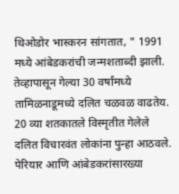थिओडोर भास्करन सांगतात, " 1991 मध्ये आंबेडकरांची जन्मशताब्दी झाली. तेव्हापासून गेल्या 30 वर्षांमध्ये तामिळनाडूमध्ये दलित चळवळ वाढतेय. 20 व्या शतकातले विस्मृतीत गेलेले दलित विचारवंत लोकांना पुन्हा आठवले. पेरियार आणि आंबेडकरांसारख्या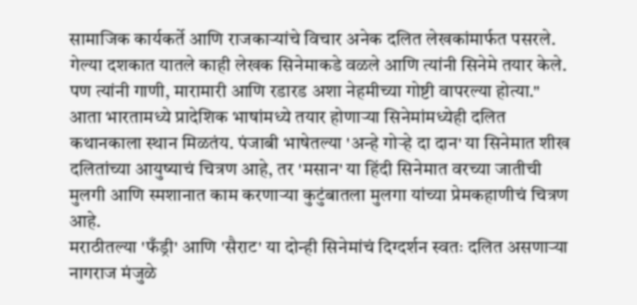सामाजिक कार्यकर्ते आणि राजकाऱ्यांचे विचार अनेक दलित लेखकांमार्फत पसरले.
गेल्या दशकात यातले काही लेखक सिनेमाकडे वळले आणि त्यांनी सिनेमे तयार केले. पण त्यांनी गाणी, मारामारी आणि रडारड अशा नेहमीच्या गोष्टी वापरल्या होत्या."
आता भारतामध्ये प्रादेशिक भाषांमध्ये तयार होणाऱ्या सिनेमांमध्येही दलित कथानकाला स्थान मिळतंय. पंजाबी भाषेतल्या 'अन्हे गोऱ्हे दा दान' या सिनेमात शीख दलितांच्या आयुष्याचं चित्रण आहे, तर 'मसान' या हिंदी सिनेमात वरच्या जातीची मुलगी आणि स्मशानात काम करणाऱ्या कुटुंबातला मुलगा यांच्या प्रेमकहाणीचं चित्रण आहे.
मराठीतल्या 'फँड्री' आणि 'सैराट' या दोन्ही सिनेमांचं दिग्दर्शन स्वतः दलित असणाऱ्या नागराज मंजुळे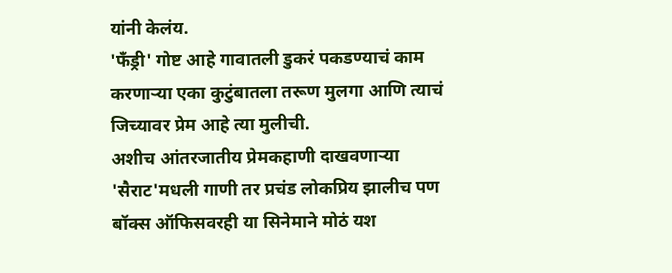यांनी केलंय.
'फँड्री' गोष्ट आहे गावातली डुकरं पकडण्याचं काम करणाऱ्या एका कुटुंबातला तरूण मुलगा आणि त्याचं जिच्यावर प्रेम आहे त्या मुलीची.
अशीच आंतरजातीय प्रेमकहाणी दाखवणाऱ्या 'सैराट'मधली गाणी तर प्रचंड लोकप्रिय झालीच पण बॉक्स ऑफिसवरही या सिनेमाने मोठं यश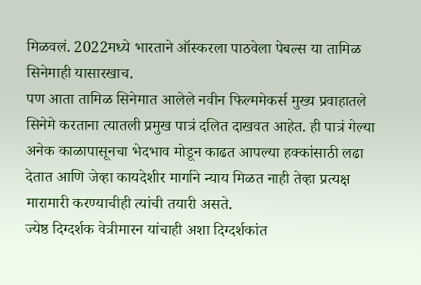मिळवलं. 2022मध्ये भारताने ऑस्करला पाठवेला पेबल्स या तामिळ सिनेमाही यासारखाच.
पण आता तामिळ सिनेमात आलेले नवीन फिल्ममेकर्स मुख्य प्रवाहातले सिनेमे करताना त्यातली प्रमुख पात्रं दलित दाखवत आहेत. ही पात्रं गेल्या अनेक काळापासूनचा भेदभाव मोडून काढत आपल्या हक्कांसाठी लढा देतात आणि जेव्हा कायदेशीर मार्गाने न्याय मिळत नाही तेव्हा प्रत्यक्ष मारामारी करण्याचीही त्यांची तयारी असते.
ज्येष्ठ दिग्दर्शक वेत्रीमारन यांचाही अशा दिग्दर्शकांत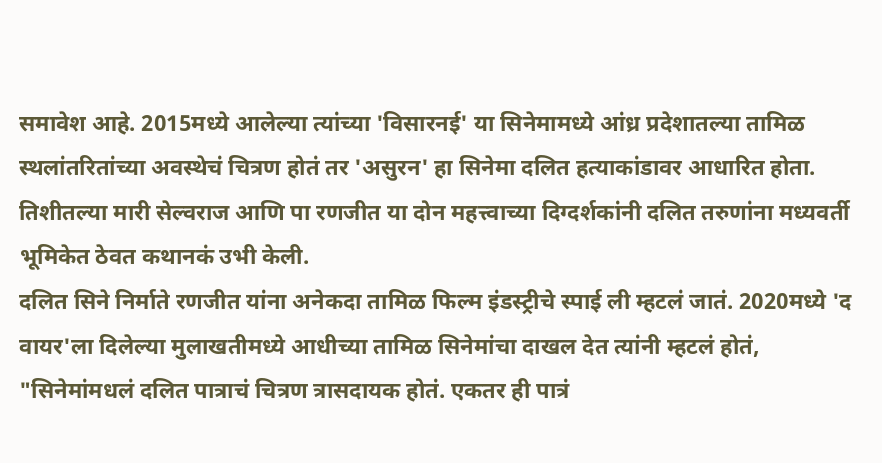समावेश आहे. 2015मध्ये आलेल्या त्यांच्या 'विसारनई' या सिनेमामध्ये आंध्र प्रदेशातल्या तामिळ स्थलांतरितांच्या अवस्थेचं चित्रण होतं तर 'असुरन' हा सिनेमा दलित हत्याकांडावर आधारित होता.
तिशीतल्या मारी सेल्वराज आणि पा रणजीत या दोन महत्त्वाच्या दिग्दर्शकांनी दलित तरुणांना मध्यवर्ती भूमिकेत ठेवत कथानकं उभी केली.
दलित सिने निर्माते रणजीत यांना अनेकदा तामिळ फिल्म इंडस्ट्रीचे स्पाई ली म्हटलं जातं. 2020मध्ये 'द वायर'ला दिलेल्या मुलाखतीमध्ये आधीच्या तामिळ सिनेमांचा दाखल देत त्यांनी म्हटलं होतं, "सिनेमांमधलं दलित पात्राचं चित्रण त्रासदायक होतं. एकतर ही पात्रं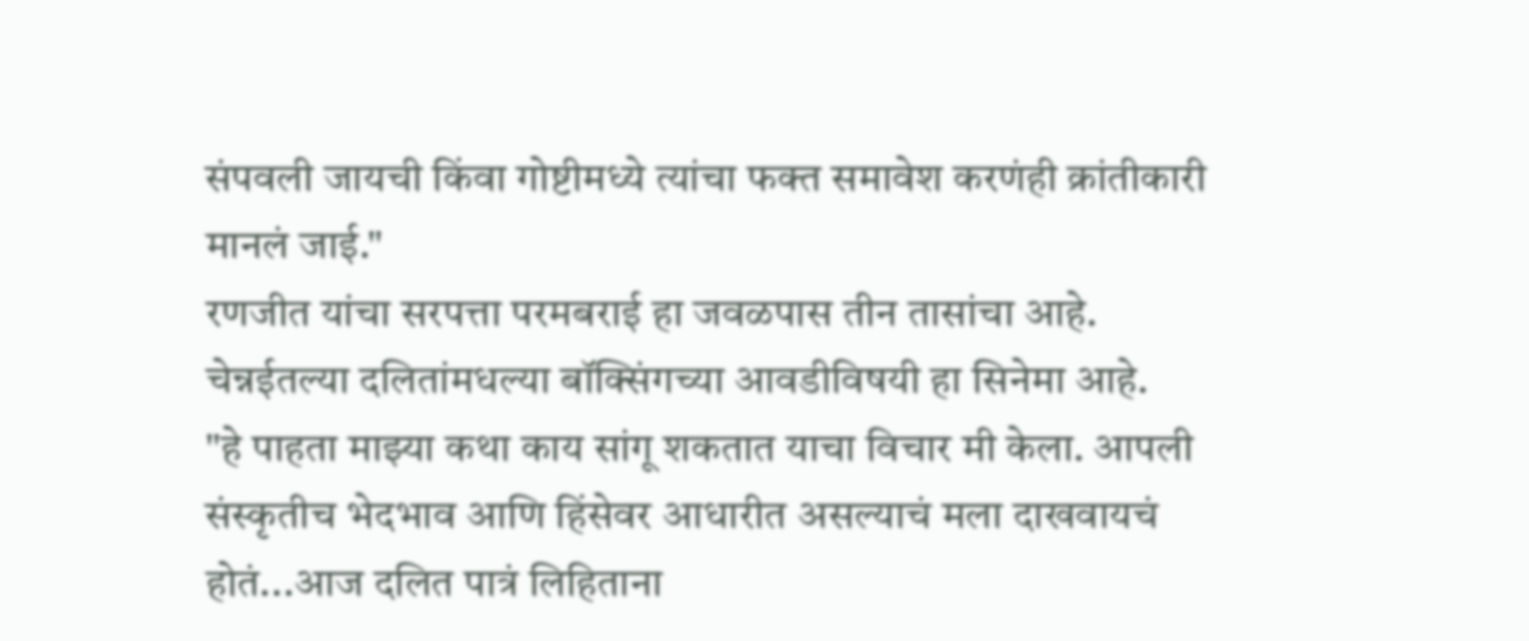संपवली जायची किंवा गोष्टीमध्ये त्यांचा फक्त समावेश करणंही क्रांतीकारी मानलं जाई."
रणजीत यांचा सरपत्ता परमबराई हा जवळपास तीन तासांचा आहे. चेन्नईतल्या दलितांमधल्या बॉक्सिंगच्या आवडीविषयी हा सिनेमा आहे.
"हे पाहता माझ्या कथा काय सांगू शकतात याचा विचार मी केला. आपली संस्कृतीच भेदभाव आणि हिंसेवर आधारीत असल्याचं मला दाखवायचं होतं...आज दलित पात्रं लिहिताना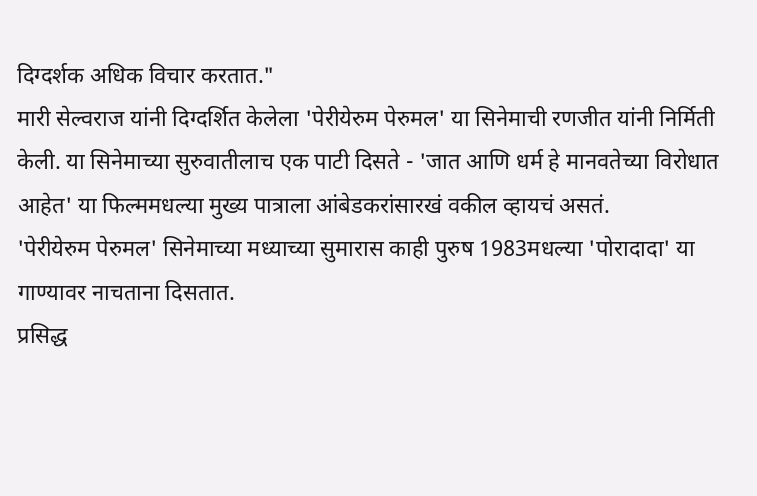दिग्दर्शक अधिक विचार करतात."
मारी सेल्वराज यांनी दिग्दर्शित केलेला 'पेरीयेरुम पेरुमल' या सिनेमाची रणजीत यांनी निर्मिती केली. या सिनेमाच्या सुरुवातीलाच एक पाटी दिसते - 'जात आणि धर्म हे मानवतेच्या विरोधात आहेत' या फिल्ममधल्या मुख्य पात्राला आंबेडकरांसारखं वकील व्हायचं असतं.
'पेरीयेरुम पेरुमल' सिनेमाच्या मध्याच्या सुमारास काही पुरुष 1983मधल्या 'पोरादादा' या गाण्यावर नाचताना दिसतात.
प्रसिद्ध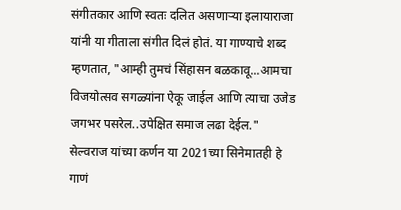संगीतकार आणि स्वतः दलित असणाऱ्या इलायाराजा यांनी या गीताला संगीत दिलं होतं. या गाण्याचे शब्द म्हणतात, "आम्ही तुमचं सिंहासन बळकावू...आमचा विजयोत्सव सगळ्यांना ऐकू जाईल आणि त्याचा उजेड जगभर पसरेल..उपेक्षित समाज लढा देईल."
सेल्वराज यांच्या कर्णन या 2021च्या सिनेमातही हे गाणं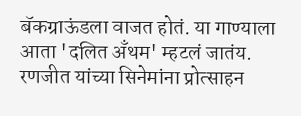बॅकग्राऊंडला वाजत होतं. या गाण्याला आता 'दलित अँथम' म्हटलं जातंय.
रणजीत यांच्या सिनेमांना प्रोत्साहन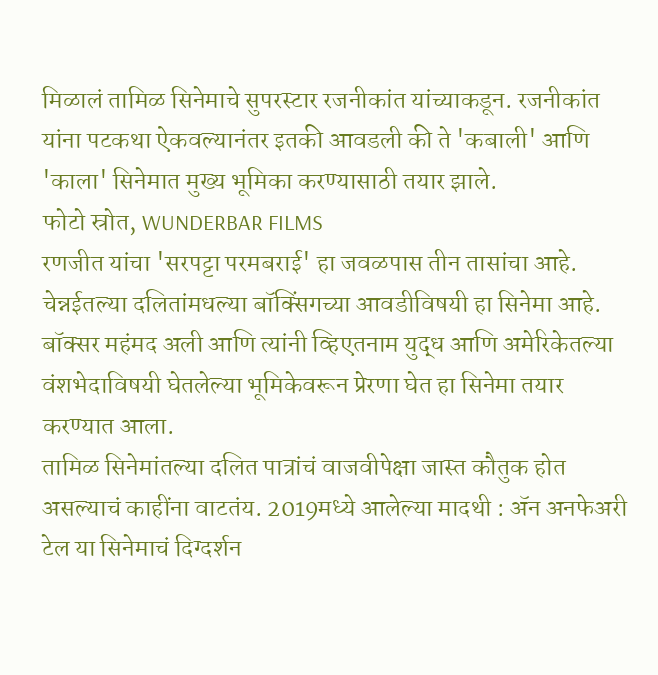मिळालं तामिळ सिनेमाचे सुपरस्टार रजनीकांत यांच्याकडून. रजनीकांत यांना पटकथा ऐकवल्यानंतर इतकी आवडली की ते 'कबाली' आणि 'काला' सिनेमात मुख्य भूमिका करण्यासाठी तयार झाले.
फोटो स्रोत, WUNDERBAR FILMS
रणजीत यांचा 'सरपट्टा परमबराई' हा जवळपास तीन तासांचा आहे. चेन्नईतल्या दलितांमधल्या बॉक्सिंगच्या आवडीविषयी हा सिनेमा आहे. बॉक्सर महंमद अली आणि त्यांनी व्हिएतनाम युद्ध आणि अमेरिकेतल्या वंशभेदाविषयी घेतलेल्या भूमिकेवरून प्रेरणा घेत हा सिनेमा तयार करण्यात आला.
तामिळ सिनेमांतल्या दलित पात्रांचं वाजवीपेक्षा जास्त कौतुक होत असल्याचं काहींना वाटतंय. 2019मध्ये आलेल्या मादथी : ॲन अनफेअरी टेल या सिनेमाचं दिग्दर्शन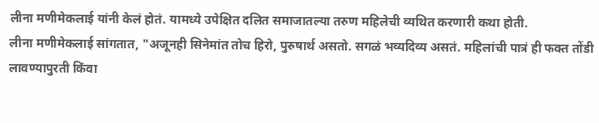लीना मणीमेकलाई यांनी केलं होतं. यामध्ये उपेक्षित दलित समाजातल्या तरुण महिलेची व्यथित करणारी कथा होती.
लीना मणीमेकलाई सांगतात, "अजूनही सिनेमांत तोच हिरो, पुरुषार्थ असतो. सगळं भव्यदिव्य असतं. महिलांची पात्रं ही फक्त तोंडी लावण्यापुरती किंवा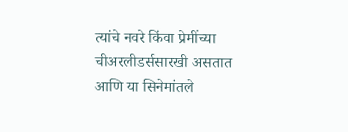त्यांचे नवरे किंवा प्रेमींच्या चीअरलीडर्ससारखी असतात आणि या सिनेमांतले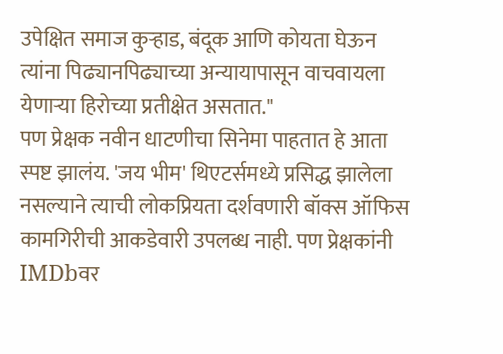उपेक्षित समाज कुऱ्हाड, बंदूक आणि कोयता घेऊन त्यांना पिढ्यानपिढ्याच्या अन्यायापासून वाचवायला येणाऱ्या हिरोच्या प्रतीक्षेत असतात."
पण प्रेक्षक नवीन धाटणीचा सिनेमा पाहतात हे आता स्पष्ट झालंय. 'जय भीम' थिएटर्समध्ये प्रसिद्ध झालेला नसल्याने त्याची लोकप्रियता दर्शवणारी बॉक्स ऑफिस कामगिरीची आकडेवारी उपलब्ध नाही. पण प्रेक्षकांनी IMDbवर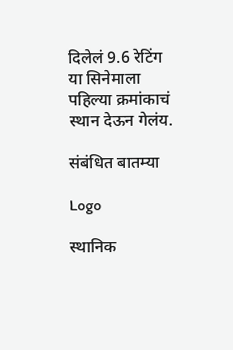दिलेलं 9.6 रेटिंग या सिनेमाला पहिल्या क्रमांकाचं स्थान देऊन गेलंय.

संबंधित बातम्या

Logo

स्थानिक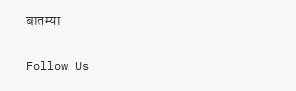बातम्या

Follow Us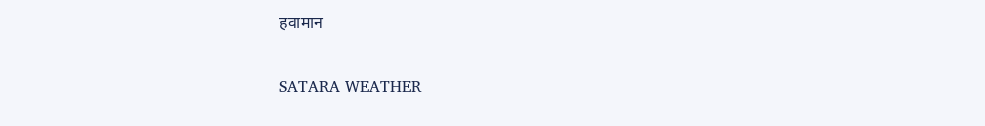हवामान

SATARA WEATHER